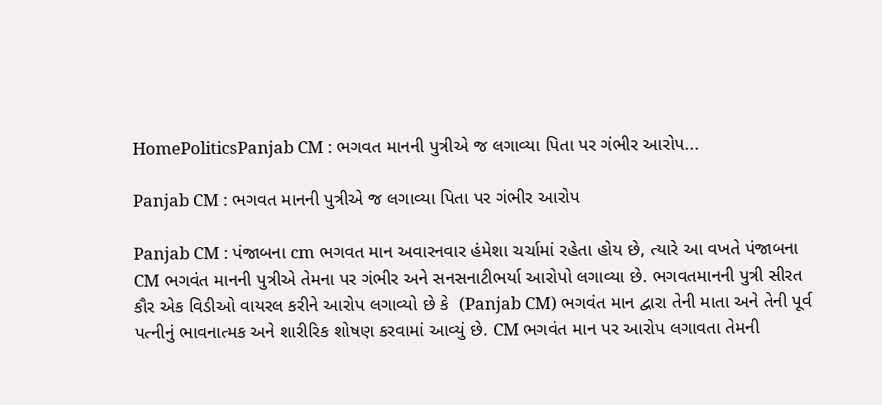HomePoliticsPanjab CM : ભગવત માનની પુત્રીએ જ લગાવ્યા પિતા પર ગંભીર આરોપ...

Panjab CM : ભગવત માનની પુત્રીએ જ લગાવ્યા પિતા પર ગંભીર આરોપ

Panjab CM : પંજાબના cm ભગવત માન અવારનવાર હંમેશા ચર્ચામાં રહેતા હોય છે, ત્યારે આ વખતે પંજાબના CM ભગવંત માનની પુત્રીએ તેમના પર ગંભીર અને સનસનાટીભર્યા આરોપો લગાવ્યા છે. ભગવતમાનની પુત્રી સીરત કૌર એક વિડીઓ વાયરલ કરીને આરોપ લગાવ્યો છે કે  (Panjab CM) ભગવંત માન દ્વારા તેની માતા અને તેની પૂર્વ પત્નીનું ભાવનાત્મક અને શારીરિક શોષણ કરવામાં આવ્યું છે. CM ભગવંત માન પર આરોપ લગાવતા તેમની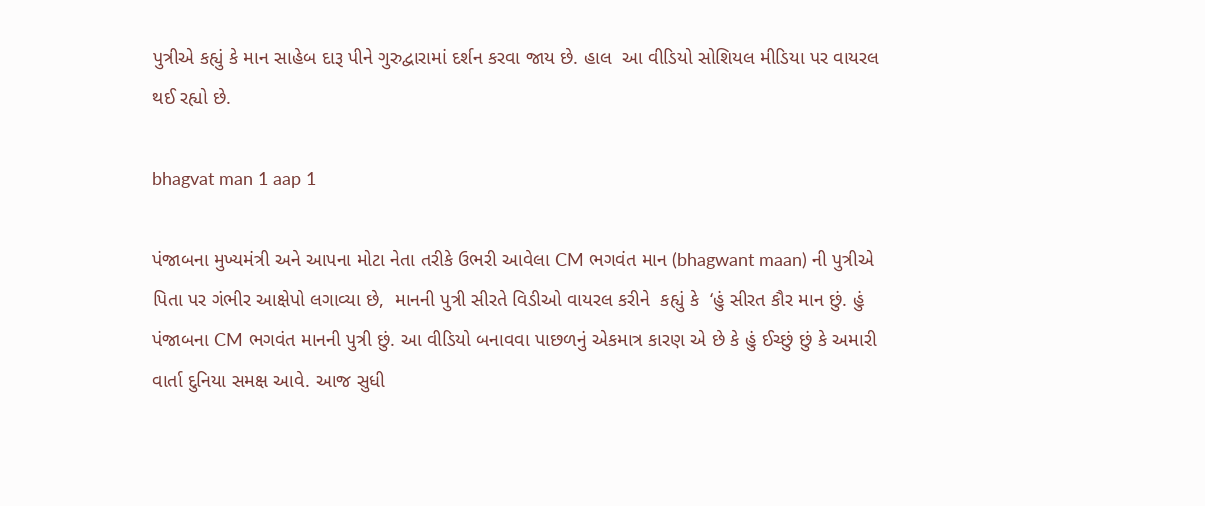પુત્રીએ કહ્યું કે માન સાહેબ દારૂ પીને ગુરુદ્વારામાં દર્શન કરવા જાય છે. હાલ  આ વીડિયો સોશિયલ મીડિયા પર વાયરલ થઈ રહ્યો છે.

bhagvat man 1 aap 1

પંજાબના મુખ્યમંત્રી અને આપના મોટા નેતા તરીકે ઉભરી આવેલા CM ભગવંત માન (bhagwant maan) ની પુત્રીએ પિતા પર ગંભીર આક્ષેપો લગાવ્યા છે,  માનની પુત્રી સીરતે વિડીઓ વાયરલ કરીને  કહ્યું કે  ‘હું સીરત કૌર માન છું. હું પંજાબના CM ભગવંત માનની પુત્રી છું. આ વીડિયો બનાવવા પાછળનું એકમાત્ર કારણ એ છે કે હું ઈચ્છું છું કે અમારી વાર્તા દુનિયા સમક્ષ આવે. આજ સુધી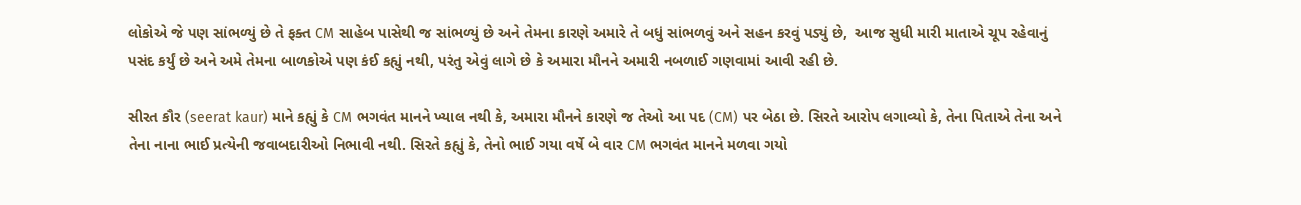લોકોએ જે પણ સાંભળ્યું છે તે ફક્ત CM સાહેબ પાસેથી જ સાંભળ્યું છે અને તેમના કારણે અમારે તે બધું સાંભળવું અને સહન કરવું પડ્યું છે,  આજ સુધી મારી માતાએ ચૂપ રહેવાનું પસંદ કર્યું છે અને અમે તેમના બાળકોએ પણ કંઈ કહ્યું નથી, પરંતુ એવું લાગે છે કે અમારા મૌનને અમારી નબળાઈ ગણવામાં આવી રહી છે.

સીરત કૌર (seerat kaur) માને કહ્યું કે CM ભગવંત માનને ખ્યાલ નથી કે, અમારા મૌનને કારણે જ તેઓ આ પદ (CM) પર બેઠા છે. સિરતે આરોપ લગાવ્યો કે, તેના પિતાએ તેના અને તેના નાના ભાઈ પ્રત્યેની જવાબદારીઓ નિભાવી નથી. સિરતે કહ્યું કે, તેનો ભાઈ ગયા વર્ષે બે વાર CM ભગવંત માનને મળવા ગયો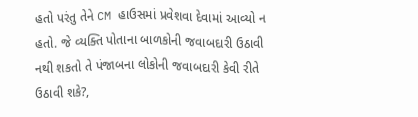હતો પરંતુ તેને CM હાઉસમાં પ્રવેશવા દેવામાં આવ્યો ન હતો. જે વ્યક્તિ પોતાના બાળકોની જવાબદારી ઉઠાવી નથી શકતો તે પંજાબના લોકોની જવાબદારી કેવી રીતે ઉઠાવી શકે?,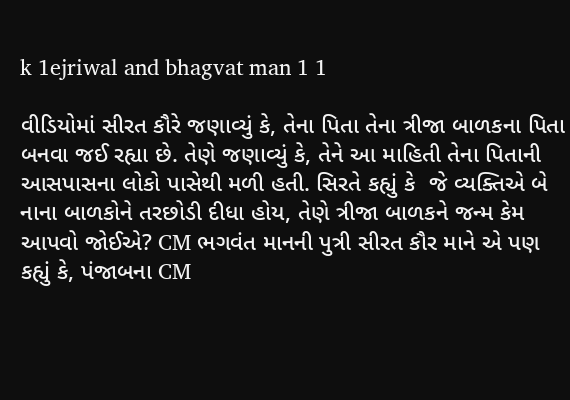k 1ejriwal and bhagvat man 1 1

વીડિયોમાં સીરત કૌરે જણાવ્યું કે, તેના પિતા તેના ત્રીજા બાળકના પિતા બનવા જઈ રહ્યા છે. તેણે જણાવ્યું કે, તેને આ માહિતી તેના પિતાની આસપાસના લોકો પાસેથી મળી હતી. સિરતે કહ્યું કે  જે વ્યક્તિએ બે નાના બાળકોને તરછોડી દીધા હોય, તેણે ત્રીજા બાળકને જન્મ કેમ આપવો જોઈએ? CM ભગવંત માનની પુત્રી સીરત કૌર માને એ પણ કહ્યું કે, પંજાબના CM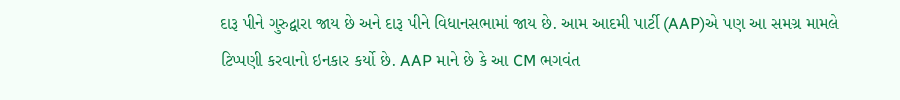દારૂ પીને ગુરુદ્વારા જાય છે અને દારૂ પીને વિધાનસભામાં જાય છે. આમ આદમી પાર્ટી (AAP)એ પણ આ સમગ્ર મામલે ટિપ્પણી કરવાનો ઇનકાર કર્યો છે. AAP માને છે કે આ CM ભગવંત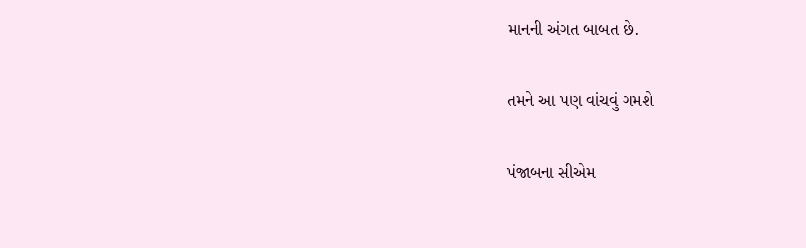માનની અંગત બાબત છે.

તમને આ પણ વાંચવું ગમશે

પંજાબના સીએમ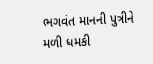ભગવંત માનની પુત્રીને મળી ધમકી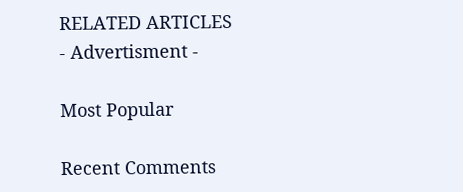RELATED ARTICLES
- Advertisment -

Most Popular

Recent Comments